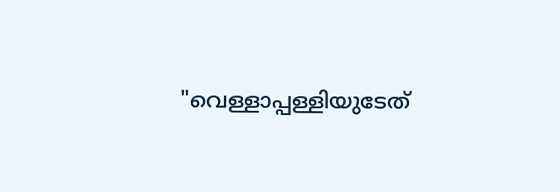"വെള്ളാപ്പള്ളിയുടേത്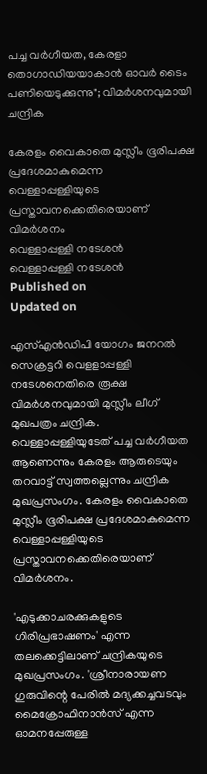പച്ച വർഗീയത, കേരളാ തൊഗാഡിയയാകാൻ ഓവർ ടൈം പണിയെടുക്കുന്നു"; വിമർശനവുമായി ചന്ദ്രിക

കേരളം വൈകാതെ മുസ്ലീം ഭൂരിപക്ഷ പ്രദേശമാകുമെന്ന വെള്ളാപ്പള്ളിയുടെ പ്രസ്താവനക്കെതിരെയാണ് വിമർശനം
വെള്ളാപ്പള്ളി നടേശന്‍
വെള്ളാപ്പള്ളി നടേശന്‍
Published on
Updated on

എസ്‌എന്‍ഡിപി യോഗം ജനറൽ സെക്രട്ടറി വെളളാപ്പള്ളി നടേശനെതിരെ രൂക്ഷ വിമർശനവുമായി മുസ്ലീം ലീഗ് മുഖപത്രം ചന്ദ്രിക. വെള്ളാപ്പള്ളിയുടേത് പച്ച വർഗീയത ആണെന്നും കേരളം ആരുടെയും തറവാട്ട് സ്വത്തല്ലെന്നും ചന്ദ്രിക മുഖപ്രസംഗം. കേരളം വൈകാതെ മുസ്ലീം ഭൂരിപക്ഷ പ്രദേശമാകുമെന്ന വെള്ളാപ്പള്ളിയുടെ പ്രസ്താവനക്കെതിരെയാണ് വിമർശനം.

'എടുക്കാചരക്കുകളുടെ ഗിരിപ്രഭാഷണം' എന്ന തലക്കെട്ടിലാണ് ചന്ദ്രികയുടെ മുഖപ്രസംഗം. 'ശ്രീനാരായണ ഗുരുവിന്റെ പേരിൽ മദ്യക്കച്ചവടവും മൈക്രോഫിനാൻസ് എന്ന ഓമനപ്പേരുള്ള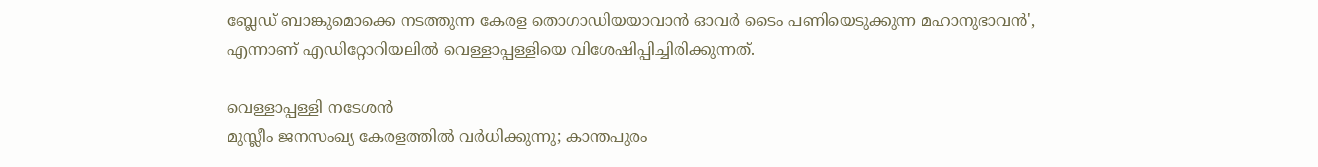ബ്ലേഡ് ബാങ്കുമൊക്കെ നടത്തുന്ന കേരള തൊഗാഡിയയാവാൻ ഓവർ ടൈം പണിയെടുക്കുന്ന മഹാനുഭാവൻ', എന്നാണ് എഡിറ്റോറിയലില്‍ വെള്ളാപ്പള്ളിയെ വിശേഷിപ്പിച്ചിരിക്കുന്നത്.

വെള്ളാപ്പള്ളി നടേശന്‍
മുസ്ലീം ജനസംഖ്യ കേരളത്തിൽ വർധിക്കുന്നു; കാന്തപുരം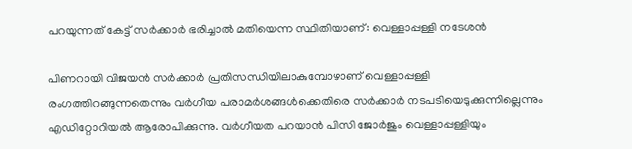പറയുന്നത് കേട്ട് സർക്കാർ ഭരിച്ചാൽ മതിയെന്ന സ്ഥിതിയാണ്: വെള്ളാപ്പള്ളി നടേശൻ

പിണറായി വിജയന്‍ സർക്കാർ പ്രതിസന്ധിയിലാകുമ്പോഴാണ് വെള്ളാപ്പള്ളി രംഗത്തിറങ്ങുന്നതെന്നും വർഗീയ പരാമർശങ്ങൾക്കെതിരെ സർക്കാർ നടപടിയെടുക്കുന്നില്ലെന്നും എഡിറ്റോറിയല്‍ ആരോപിക്കുന്നു. വർഗീയത പറയാൻ പിസി ജോർജും വെള്ളാപ്പള്ളിയും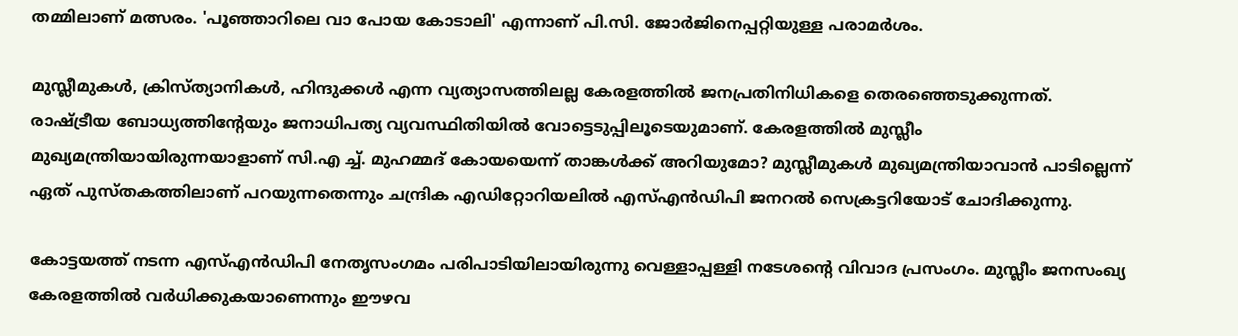തമ്മിലാണ് മത്സരം. 'പൂഞ്ഞാറിലെ വാ പോയ കോടാലി' എന്നാണ് പി.സി. ജോർജിനെപ്പറ്റിയുള്ള പരാമർശം.

മുസ്ലീമുകൾ, ക്രിസ്ത്യാനികൾ, ഹിന്ദുക്കൾ എന്ന വ്യത്യാസത്തിലല്ല കേരളത്തില്‍ ജനപ്രതിനിധികളെ തെരഞ്ഞെടുക്കുന്നത്. രാഷ്ട്രീയ ബോധ്യത്തിന്റേയും ജനാധിപത്യ വ്യവസ്ഥിതിയിൽ വോട്ടെടുപ്പിലൂടെയുമാണ്. കേരളത്തിൽ മുസ്ലീം മുഖ്യമന്ത്രിയായിരുന്നയാളാണ് സി.എ ച്ച്. മുഹമ്മദ് കോയയെന്ന് താങ്കൾക്ക് അറിയുമോ? മുസ്ലീമുകൾ മുഖ്യമന്ത്രിയാവാൻ പാടില്ലെന്ന് ഏത് പുസ്തകത്തിലാണ് പറയുന്നതെന്നും ചന്ദ്രിക എഡിറ്റോറിയലില്‍ എസ്‌എന്‍ഡിപി ജനറല്‍ സെക്രട്ടറിയോട് ചോദിക്കുന്നു.

കോട്ടയത്ത് നടന്ന എസ്എന്‍ഡിപി നേതൃസംഗമം പരിപാടിയിലായിരുന്നു വെള്ളാപ്പള്ളി നടേശന്റെ വിവാദ പ്രസംഗം. മുസ്ലീം ജനസംഖ്യ കേരളത്തിൽ വർധിക്കുകയാണെന്നും ഈഴവ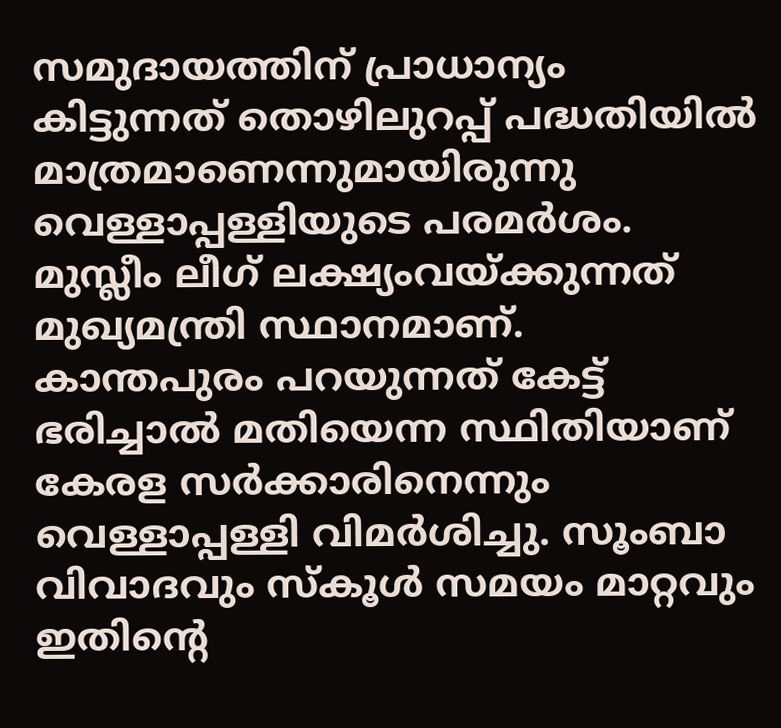സമുദായത്തിന് പ്രാധാന്യം കിട്ടുന്നത് തൊഴിലുറപ്പ് പദ്ധതിയിൽ മാത്രമാണെന്നുമായിരുന്നു വെള്ളാപ്പള്ളിയുടെ പരമർശം. മുസ്ലീം ലീഗ് ലക്ഷ്യംവയ്ക്കുന്നത് മുഖ്യമന്ത്രി സ്ഥാനമാണ്. കാന്തപുരം പറയുന്നത് കേട്ട് ഭരിച്ചാൽ മതിയെന്ന സ്ഥിതിയാണ് കേരള സർക്കാരിനെന്നും വെള്ളാപ്പള്ളി വിമർശിച്ചു. സൂംബാ വിവാദവും സ്കൂൾ സമയം മാറ്റവും ഇതിൻ്റെ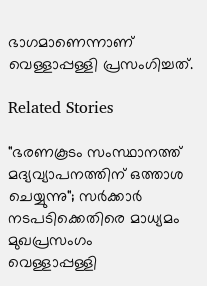ഭാഗമാണെന്നാണ് വെള്ളാപ്പള്ളി പ്രസംഗിച്ചത്.

Related Stories

"ഭരണകൂടം സംസ്ഥാനത്ത് മദ്യവ്യാപനത്തിന് ഒത്താശ ചെയ്യുന്നു"; സർക്കാർ നടപടിക്കെതിരെ മാധ്യമം മുഖപ്രസംഗം
വെള്ളാപ്പള്ളി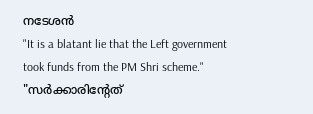നടേശൻ
"It is a blatant lie that the Left government took funds from the PM Shri scheme."
"സർക്കാരിൻ്റേത്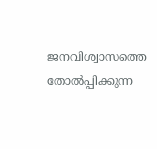ജനവിശ്വാസത്തെ തോൽപ്പിക്കുന്ന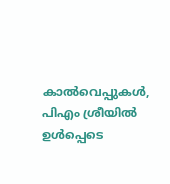കാൽവെപ്പുകൾ, പിഎം ശ്രീയിൽ ഉൾപ്പെടെ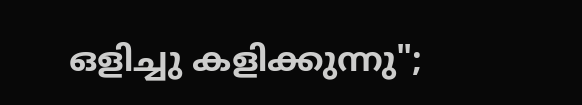ഒളിച്ചു കളിക്കുന്നു";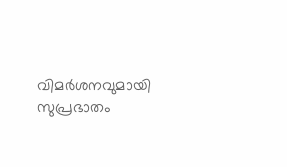വിമർശനവുമായി സുപ്രഭാതം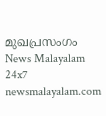മുഖപ്രസംഗം
News Malayalam 24x7
newsmalayalam.com